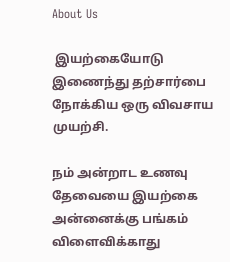About Us

 இயற்கையோடு இணைந்து தற்சார்பை நோக்கிய ஒரு விவசாய முயற்சி.

நம் அன்றாட உணவு தேவையை இயற்கை அன்னைக்கு பங்கம் விளைவிக்காது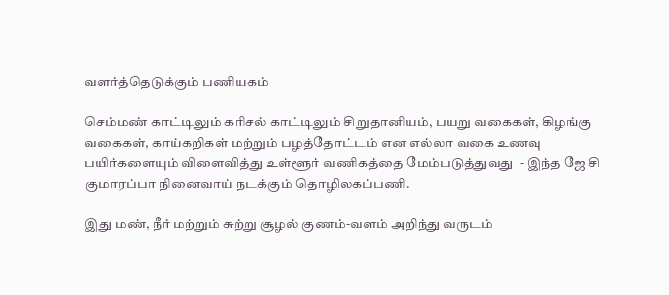வளர்த்தெடுக்கும் பணியகம்

செம்மண் காட்டிலும் கரிசல் காட்டிலும் சிறுதானியம், பயறு வகைகள், கிழங்கு வகைகள், காய்கறிகள் மற்றும் பழத்தோட்டம் என எல்லா வகை உணவு பயிர்களையும் விளைவித்து உள்ளூர் வணிகத்தை மேம்படுத்துவது  - இந்த ஜே சி குமாரப்பா நினைவாய் நடக்கும் தொழிலகப்பணி.

இது மண், நீர் மற்றும் சுற்று சூழல் குணம்-வளம் அறிந்து வருடம்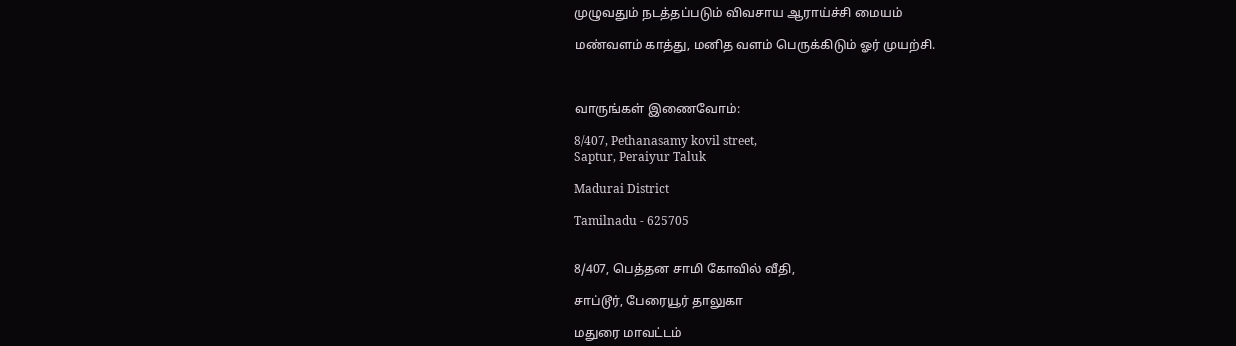முழுவதும் நடத்தப்படும் விவசாய ஆராய்ச்சி மையம்

மண்வளம் காத்து, மனித வளம் பெருக்கிடும் ஓர் முயற்சி.



வாருங்கள் இணைவோம்:

8/407, Pethanasamy kovil street,
Saptur, Peraiyur Taluk

Madurai District

Tamilnadu - 625705


8/407, பெத்தன சாமி கோவில் வீதி,

சாப்டூர், பேரையூர் தாலுகா

மதுரை மாவட்டம்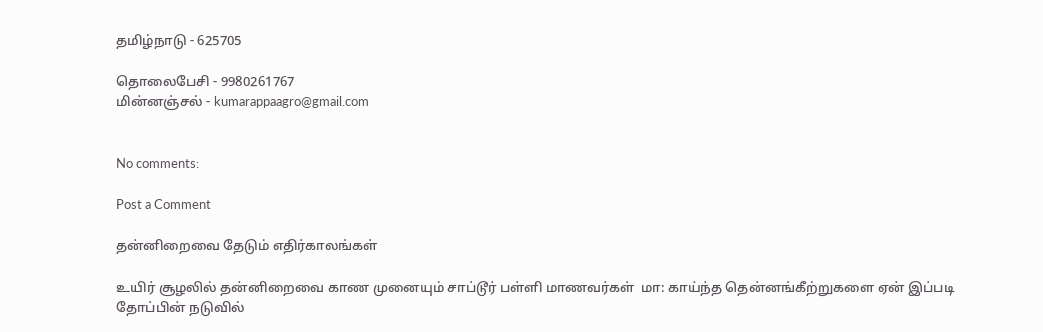தமிழ்நாடு - 625705

தொலைபேசி - 9980261767
மின்னஞ்சல் - kumarappaagro@gmail.com


No comments:

Post a Comment

தன்னிறைவை தேடும் எதிர்காலங்கள்

உயிர் சூழலில் தன்னிறைவை காண முனையும் சாப்டூர் பள்ளி மாணவர்கள்  மா: காய்ந்த தென்னங்கீற்றுகளை ஏன் இப்படி தோப்பின் நடுவில்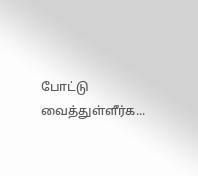போட்டு வைத்துள்ளீர்க...